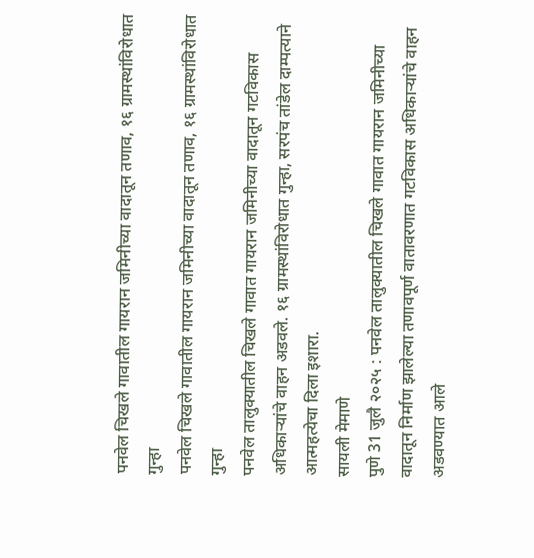पनवेल चिखले गावातील गायरान जमिनीच्या वादातून तणाव, १६ ग्रामस्थांविरोधात गुन्हा
पनवेल चिखले गावातील गायरान जमिनीच्या वादातून तणाव, १६ ग्रामस्थांविरोधात गुन्हा
पनवेल तालुक्यातील चिखले गावात गायरान जमिनीच्या वादातून गटविकास अधिकाऱ्यांचे वाहन अडवले. १६ ग्रामस्थांविरोधात गुन्हा, सरपंच तांडेल दाम्पत्याने आत्महत्येचा दिला इशारा.
सायली मेमाणे
पुणे 31 जुलै २०२५ : पनवेल तालुक्यातील चिखले गावात गायरान जमिनीच्या वादातून निर्माण झालेल्या तणावपूर्ण वातावरणात गटविकास अधिकाऱ्यांचे वाहन अडवण्यात आले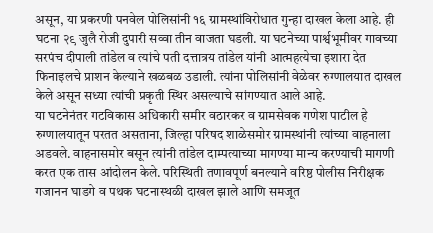असून, या प्रकरणी पनवेल पोलिसांनी १६ ग्रामस्थांविरोधात गुन्हा दाखल केला आहे. ही घटना २९ जुलै रोजी दुपारी सव्वा तीन वाजता घडली. या घटनेच्या पार्श्वभूमीवर गावच्या सरपंच दीपाली तांडेल व त्यांचे पती दत्तात्रय तांडेल यांनी आत्महत्येचा इशारा देत फिनाइलचे प्राशन केल्याने खळबळ उडाली. त्यांना पोलिसांनी वेळेवर रुग्णालयात दाखल केले असून सध्या त्यांची प्रकृती स्थिर असल्याचे सांगण्यात आले आहे.
या घटनेनंतर गटविकास अधिकारी समीर वठारकर व ग्रामसेवक गणेश पाटील हे रुग्णालयातून परतत असताना, जिल्हा परिषद शाळेसमोर ग्रामस्थांनी त्यांच्या वाहनाला अडवले. वाहनासमोर बसून त्यांनी तांडेल दाम्पत्याच्या मागण्या मान्य करण्याची मागणी करत एक तास आंदोलन केले. परिस्थिती तणावपूर्ण बनल्याने वरिष्ठ पोलीस निरीक्षक गजानन घाडगे व पथक घटनास्थळी दाखल झाले आणि समजूत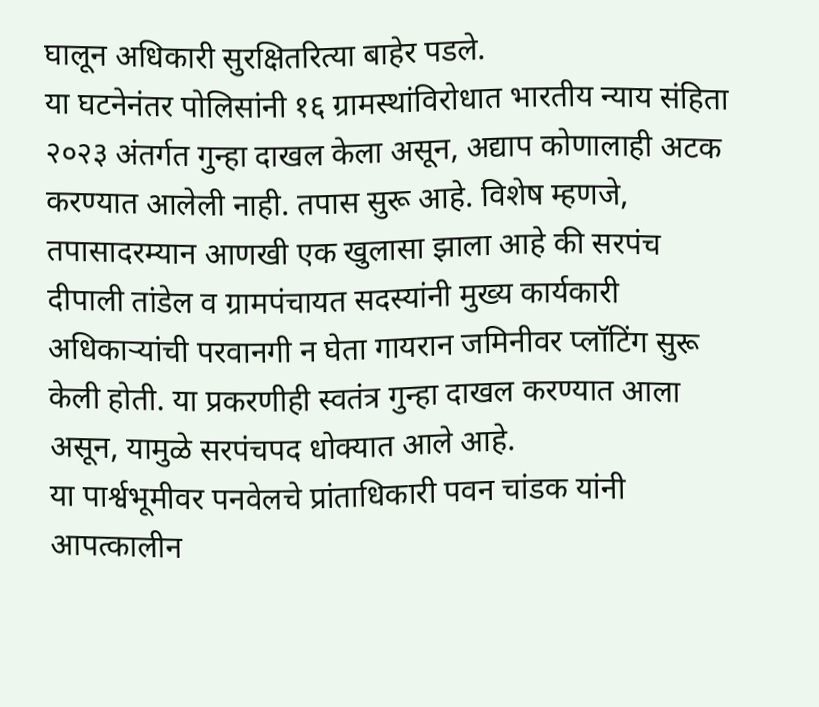घालून अधिकारी सुरक्षितरित्या बाहेर पडले.
या घटनेनंतर पोलिसांनी १६ ग्रामस्थांविरोधात भारतीय न्याय संहिता २०२३ अंतर्गत गुन्हा दाखल केला असून, अद्याप कोणालाही अटक करण्यात आलेली नाही. तपास सुरू आहे. विशेष म्हणजे, तपासादरम्यान आणखी एक खुलासा झाला आहे की सरपंच दीपाली तांडेल व ग्रामपंचायत सदस्यांनी मुख्य कार्यकारी अधिकाऱ्यांची परवानगी न घेता गायरान जमिनीवर प्लॉटिंग सुरू केली होती. या प्रकरणीही स्वतंत्र गुन्हा दाखल करण्यात आला असून, यामुळे सरपंचपद धोक्यात आले आहे.
या पार्श्वभूमीवर पनवेलचे प्रांताधिकारी पवन चांडक यांनी आपत्कालीन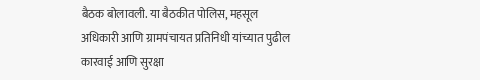बैठक बोलावली. या बैठकीत पोलिस, महसूल अधिकारी आणि ग्रामपंचायत प्रतिनिधी यांच्यात पुढील कारवाई आणि सुरक्षा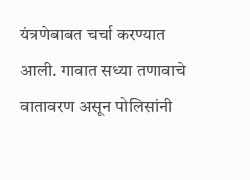यंत्रणेबाबत चर्चा करण्यात आली. गावात सध्या तणावाचे वातावरण असून पोलिसांनी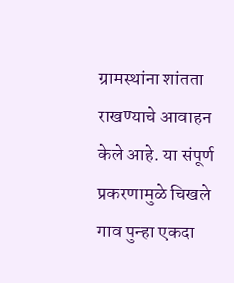ग्रामस्थांना शांतता राखण्याचे आवाहन केले आहे. या संपूर्ण प्रकरणामुळे चिखले गाव पुन्हा एकदा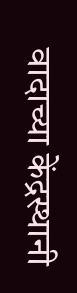वादाच्या केंद्रस्थानी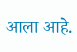आला आहे.